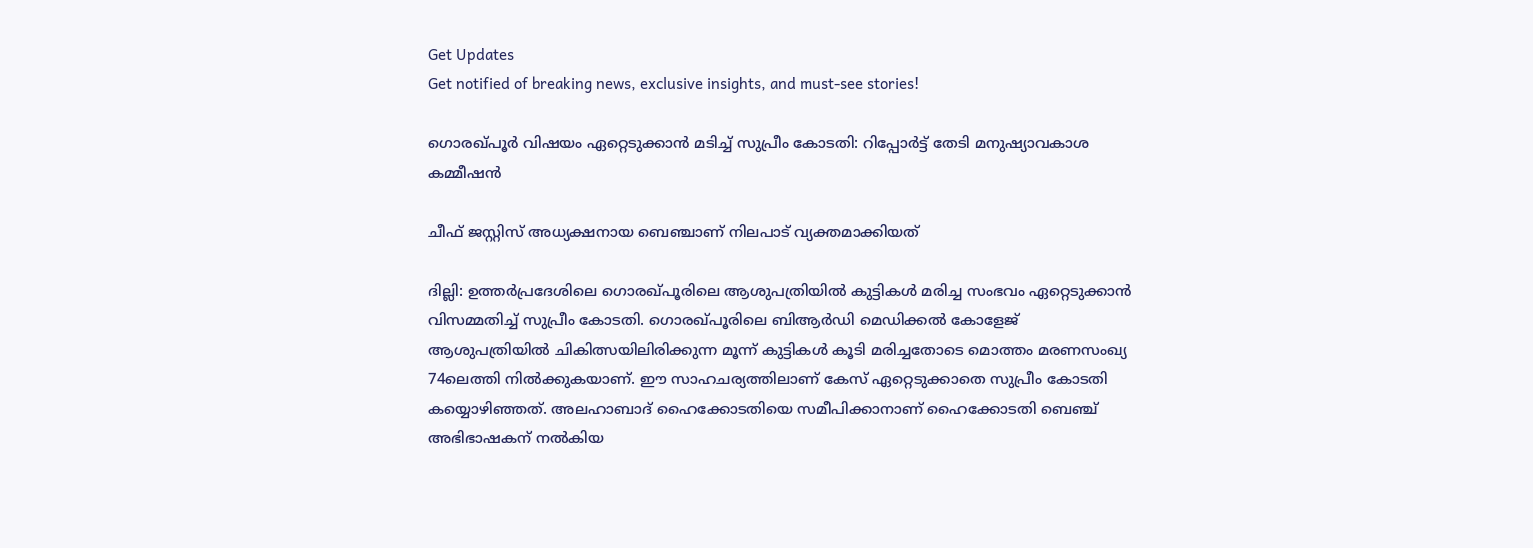Get Updates
Get notified of breaking news, exclusive insights, and must-see stories!

ഗൊരഖ്പൂര്‍ വിഷയം ഏറ്റെടുക്കാന്‍ മടിച്ച് സുപ്രീം കോടതി: റിപ്പോര്‍ട്ട് തേടി മനുഷ്യാവകാശ കമ്മീഷന്‍

ചീഫ് ജസ്റ്റിസ് അധ്യക്ഷനായ ബെഞ്ചാണ് നിലപാട് വ്യക്തമാക്കിയത്

ദില്ലി: ഉത്തര്‍പ്രദേശിലെ ഗൊരഖ്പൂരിലെ ആശുപത്രിയില്‍ കുട്ടികള്‍ മരിച്ച സംഭവം ഏറ്റെടുക്കാന്‍ വിസമ്മതിച്ച് സുപ്രീം കോടതി. ഗൊരഖ്പൂരിലെ ബിആര്‍‍ഡി മെഡിക്കല്‍ കോളേജ് ആശുപത്രിയില്‍ ചികിത്സയിലിരിക്കുന്ന മൂന്ന് കുട്ടികള്‍ കൂടി മരിച്ചതോടെ മൊത്തം മരണസംഖ്യ 74ലെത്തി നില്‍ക്കുകയാണ്. ഈ സാഹചര്യത്തിലാണ് കേസ് ഏറ്റെടുക്കാതെ സുപ്രീം കോടതി കയ്യൊഴിഞ്ഞത്. അലഹാബാദ് ഹൈക്കോടതിയെ സമീപിക്കാനാണ് ഹൈക്കോടതി ബ‍െഞ്ച് അഭിഭാഷകന് നല്‍കിയ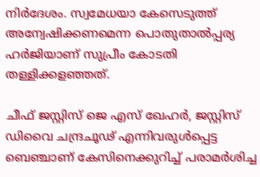നിര്‍ദേശം. സ്വമേധയാ കേസെടുത്ത് അന്വേഷിക്കണമെന്ന പൊതുതാല്‍പ്പര്യ ഹര്‍ജിയാണ് സുപ്രീം കോടതി തള്ളിക്കളഞ്ഞത്.

ചീഫ് ജസ്റ്റിസ് ജെ എസ് ഖേഹര്‍, ജസ്റ്റിസ് ഡിവൈ ചന്ദ്രചൂഢ് എന്നിവരുള്‍പ്പെട്ട ബെഞ്ചാണ് കേസിനെക്കുറിച്ച് പരാമര്‍ശിച്ച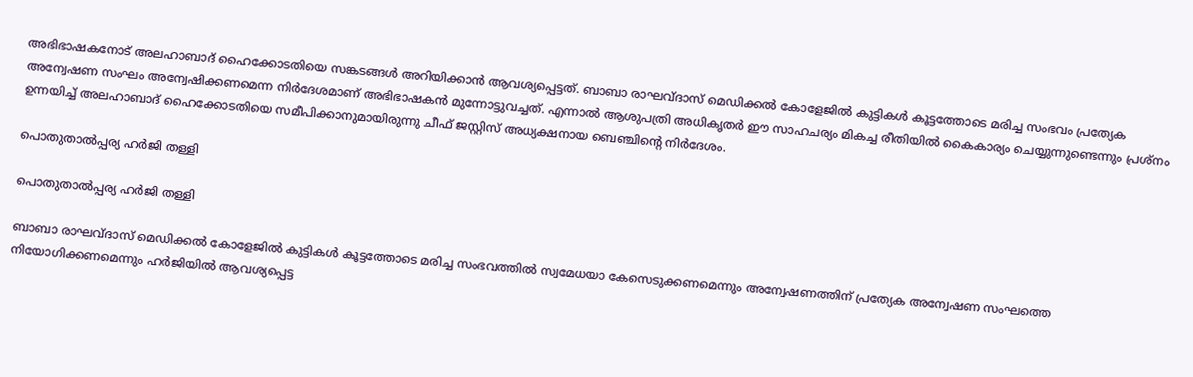അഭിഭാഷകനോട് അലഹാബാദ് ഹൈക്കോടതിയെ സങ്കടങ്ങള്‍ അറിയിക്കാന്‍ ആവശ്യപ്പെട്ടത്. ബാബാ രാഘവ്ദാസ് മെഡിക്കല്‍ കോളേജില്‍ കുട്ടികള്‍ കൂട്ടത്തോടെ മരിച്ച സംഭവം പ്രത്യേക അന്വേഷണ സംഘം അന്വേഷിക്കണമെന്ന നിര്‍ദേശമാണ് അഭിഭാഷകന്‍ മുന്നോട്ടുവച്ചത്. എന്നാല്‍ ആശുപത്രി അധികൃതര്‍ ഈ സാഹചര്യം മികച്ച രീതിയില്‍ കൈകാര്യം ചെയ്യുന്നുണ്ടെന്നും പ്രശ്നം ഉന്നയിച്ച് അലഹാബാദ് ഹൈക്കോടതിയെ സമീപിക്കാനുമായിരുന്നു ചീഫ് ജസ്റ്റിസ് അധ്യക്ഷനായ ബെഞ്ചിന്‍റെ നിര്‍ദേശം.

പൊതുതാല്‍പ്പര്യ ഹര്‍ജി തള്ളി

പൊതുതാല്‍പ്പര്യ ഹര്‍ജി തള്ളി

ബാബാ രാഘവ്ദാസ് മെഡിക്കല്‍ കോളേജില്‍ കുട്ടികള്‍ കൂട്ടത്തോടെ മരിച്ച സംഭവത്തില്‍ സ്വമേധയാ കേസെടുക്കണമെന്നും അന്വേഷണത്തിന് പ്രത്യേക അന്വേഷണ സംഘത്തെ നിയോഗിക്കണമെന്നും ഹര്‍ജിയില്‍ ആവശ്യപ്പെട്ട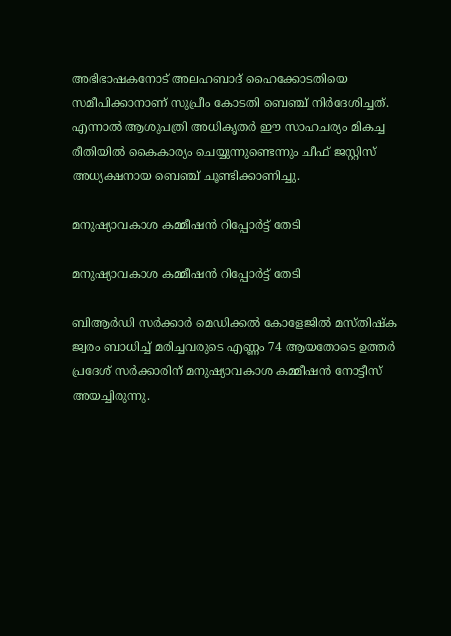അഭിഭാഷകനോട് അലഹബാദ് ഹൈക്കോടതിയെ സമീപിക്കാനാണ് സുപ്രീം കോടതി ബെഞ്ച് നിര്‍ദേശിച്ചത്. എന്നാല്‍ ആശുപത്രി അധികൃതര്‍ ഈ സാഹചര്യം മികച്ച രീതിയില്‍ കൈകാര്യം ചെയ്യുന്നുണ്ടെന്നും ചീഫ് ജസ്റ്റിസ് അധ്യക്ഷനായ ബെഞ്ച് ചൂണ്ടിക്കാണിച്ചു.

മനുഷ്യാവകാശ കമ്മീഷന്‍ റിപ്പോര്‍ട്ട് തേടി

മനുഷ്യാവകാശ കമ്മീഷന്‍ റിപ്പോര്‍ട്ട് തേടി

ബിആര്‍ഡി സര്‍ക്കാര്‍ മെഡിക്കല്‍ കോളേജില്‍ മസ്തിഷ്ക ജ്വരം ബാധിച്ച് മരിച്ചവരുടെ എണ്ണം 74 ആയതോടെ ഉത്തര്‍ പ്രദേശ് സര്‍ക്കാരിന് മനുഷ്യാവകാശ കമ്മീഷന്‍ നോട്ടീസ് അയച്ചിരുന്നു.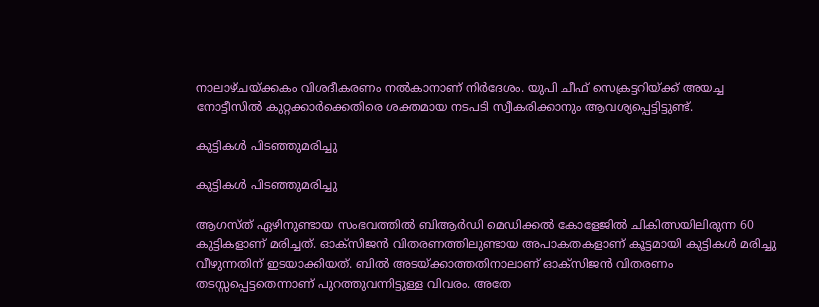നാലാഴ്ചയ്ക്കകം വിശദീകരണം നല്‍കാനാണ് നിര്‍ദേശം. യുപി ചീഫ് സെക്രട്ടറിയ്ക്ക് അയച്ച നോട്ടീസില്‍ കുറ്റക്കാര്‍ക്കെതിരെ ശക്തമായ നടപടി സ്വീകരിക്കാനും ആവശ്യപ്പെട്ടിട്ടുണ്ട്.

കുട്ടികള്‍ പിടഞ്ഞുമരിച്ചു

കുട്ടികള്‍ പിടഞ്ഞുമരിച്ചു

ആഗസ്ത് ഏഴിനുണ്ടായ സംഭവത്തില്‍ ബിആര്‍ഡി മെഡിക്കല്‍ കോളേജില്‍ ചികിത്സയിലിരുന്ന 60 കുട്ടികളാണ് മരിച്ചത്. ഓക്സിജന്‍ വിതരണത്തിലുണ്ടായ അപാകതകളാണ് കൂട്ടമായി കുട്ടികള്‍ മരിച്ചു വീഴുന്നതിന് ഇടയാക്കിയത്. ബില്‍ അടയ്ക്കാത്തതിനാലാണ് ഓക്സിജന്‍ വിതരണം തടസ്സപ്പെട്ടതെന്നാണ് പുറത്തുവന്നിട്ടുള്ള വിവരം. അതേ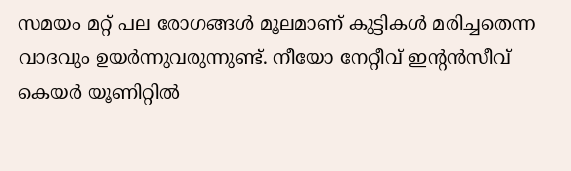സമയം മറ്റ് പല രോഗങ്ങള്‍ മൂലമാണ് കുട്ടികള്‍ മരിച്ചതെന്ന വാദവും ഉയര്‍ന്നുവരുന്നുണ്ട്. നീയോ നേറ്റീവ് ഇന്‍റന്‍സീവ് കെയര്‍ യൂണിറ്റില്‍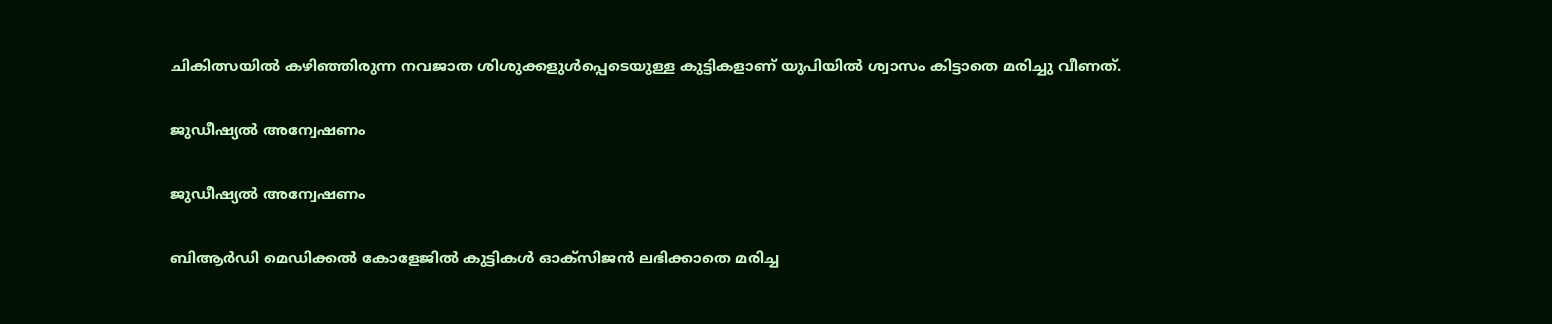ചികിത്സയില്‍ കഴിഞ്ഞിരുന്ന നവജാത ശിശുക്കളുള്‍പ്പെടെയുള്ള കുട്ടികളാണ് യുപിയില്‍ ശ്വാസം കിട്ടാതെ മരിച്ചു വീണത്.

ജുഡീഷ്യല്‍ അന്വേഷണം

ജുഡീഷ്യല്‍ അന്വേഷണം

ബിആര്‍‍ഡി മെഡിക്കല്‍ കോളേജില്‍ കുട്ടികള്‍ ഓക്സിജന്‍ ലഭിക്കാതെ മരിച്ച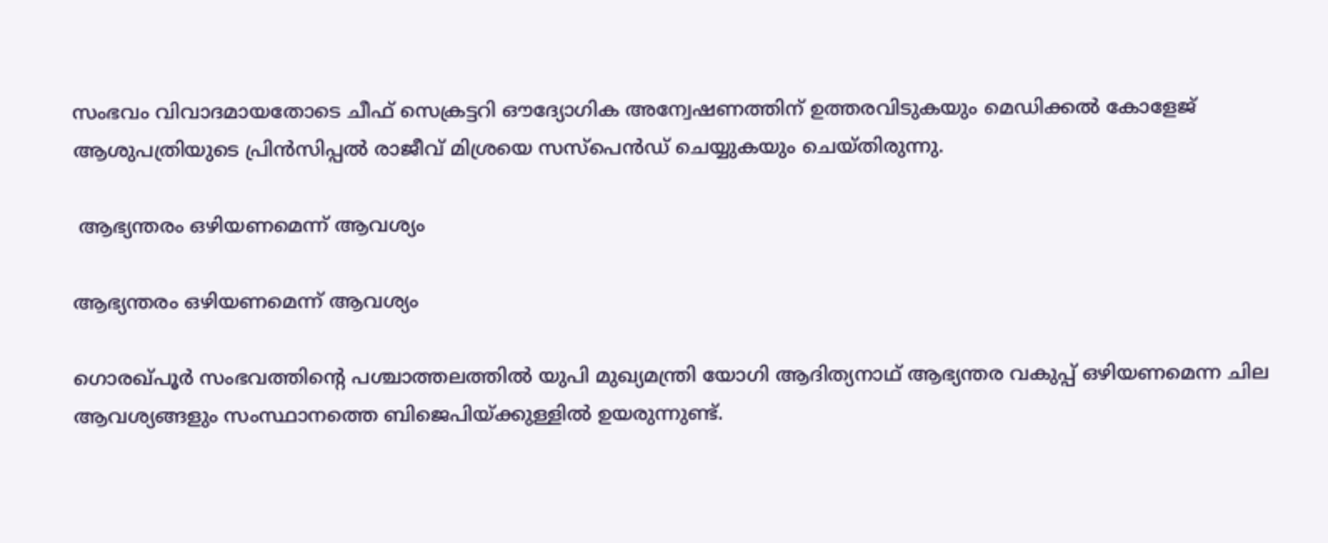സംഭവം വിവാദമായതോടെ ചീഫ് സെക്രട്ടറി ഔദ്യോഗിക അന്വേഷണത്തിന് ഉത്തരവിടുകയും മെഡിക്കല്‍ കോളേജ് ആശുപത്രിയുടെ പ്രിന്‍സിപ്പല്‍ രാജീവ് മിശ്രയെ സസ്പെന്‍ഡ് ചെയ്യുകയും ചെയ്തിരുന്നു.

 ആഭ്യന്തരം ഒഴിയണമെന്ന് ആവശ്യം

ആഭ്യന്തരം ഒഴിയണമെന്ന് ആവശ്യം

ഗൊരഖ്പൂര്‍ സംഭവത്തിന്‍റെ പശ്ചാത്തലത്തില്‍ യുപി മുഖ്യമന്ത്രി യോഗി ആദിത്യനാഥ് ആഭ്യന്തര വകുപ്പ് ഒഴിയണമെന്ന ചില ആവശ്യങ്ങളും സംസ്ഥാനത്തെ ബിജെപിയ്ക്കുള്ളില്‍ ഉയരുന്നുണ്ട്.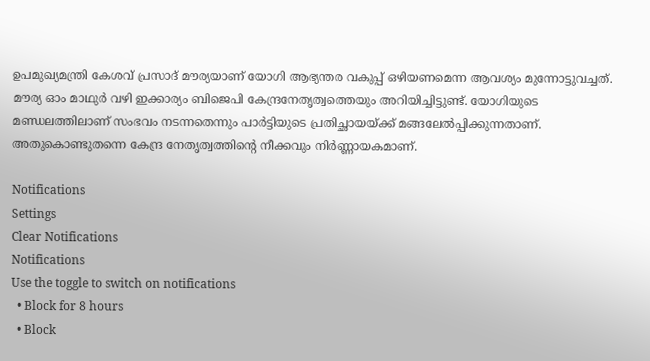ഉപമുഖ്യമന്ത്രി കേശവ് പ്രസാദ് മൗര്യയാണ് യോഗി ആഭ്യന്തര വകുപ്പ് ഒഴിയണമെന്ന ആവശ്യം മുന്നോട്ടുവച്ചത്. മൗര്യ ഓം മാഥുര്‍ വഴി ഇക്കാര്യം ബിജെപി കേന്ദ്രനേതൃത്വത്തെയും അറിയിച്ചിട്ടുണ്ട്. യോഗിയുടെ മണ്ഡലത്തിലാണ് സംഭവം നടന്നതെന്നും പാര്‍ട്ടിയുടെ പ്രതിച്ഛായയ്ക്ക് മങ്ങലേല്‍പ്പിക്കുന്നതാണ്. അതുകൊണ്ടുതന്നെ കേന്ദ്ര നേതൃത്വത്തിന്‍റെ നീക്കവും നിര്‍ണ്ണായകമാണ്.

Notifications
Settings
Clear Notifications
Notifications
Use the toggle to switch on notifications
  • Block for 8 hours
  • Block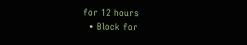for 12 hours
  • Block for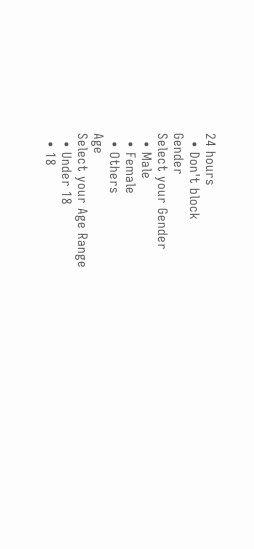24 hours
  • Don't block
Gender
Select your Gender
  • Male
  • Female
  • Others
Age
Select your Age Range
  • Under 18
  • 18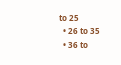to 25
  • 26 to 35
  • 36 to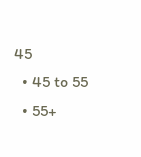45
  • 45 to 55
  • 55+